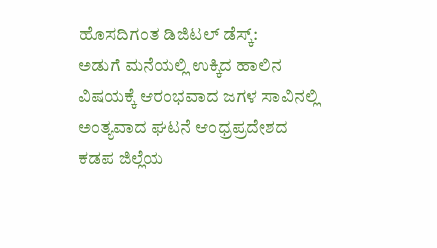ಹೊಸದಿಗಂತ ಡಿಜಿಟಲ್ ಡೆಸ್ಕ್:
ಅಡುಗೆ ಮನೆಯಲ್ಲಿ ಉಕ್ಕಿದ ಹಾಲಿನ ವಿಷಯಕ್ಕೆ ಆರಂಭವಾದ ಜಗಳ ಸಾವಿನಲ್ಲಿ ಅಂತ್ಯವಾದ ಘಟನೆ ಆಂಧ್ರಪ್ರದೇಶದ ಕಡಪ ಜಿಲ್ಲೆಯ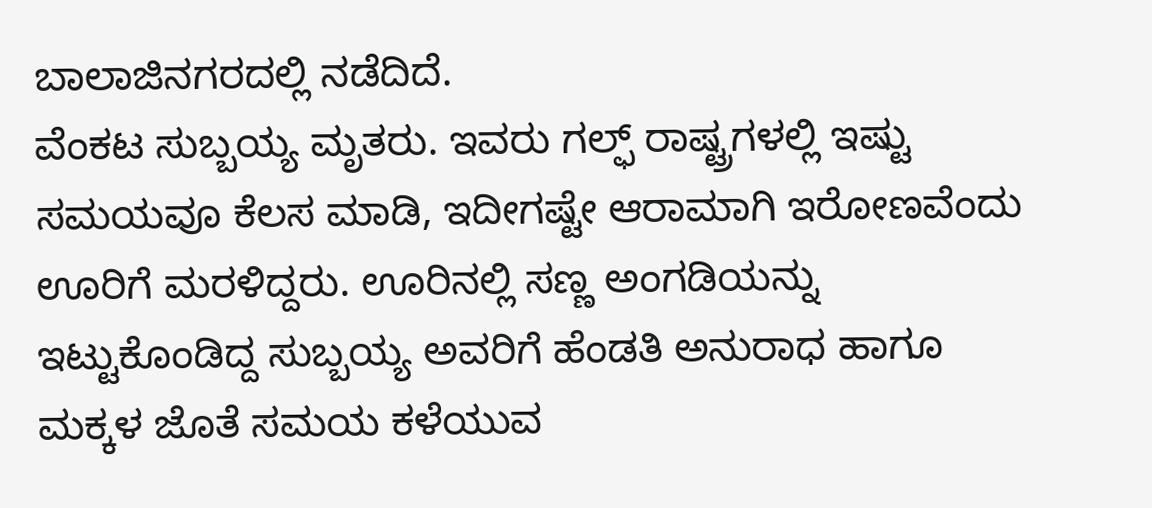ಬಾಲಾಜಿನಗರದಲ್ಲಿ ನಡೆದಿದೆ.
ವೆಂಕಟ ಸುಬ್ಬಯ್ಯ ಮೃತರು. ಇವರು ಗಲ್ಫ್ ರಾಷ್ಟ್ರಗಳಲ್ಲಿ ಇಷ್ಟು ಸಮಯವೂ ಕೆಲಸ ಮಾಡಿ, ಇದೀಗಷ್ಟೇ ಆರಾಮಾಗಿ ಇರೋಣವೆಂದು ಊರಿಗೆ ಮರಳಿದ್ದರು. ಊರಿನಲ್ಲಿ ಸಣ್ಣ ಅಂಗಡಿಯನ್ನು ಇಟ್ಟುಕೊಂಡಿದ್ದ ಸುಬ್ಬಯ್ಯ ಅವರಿಗೆ ಹೆಂಡತಿ ಅನುರಾಧ ಹಾಗೂ ಮಕ್ಕಳ ಜೊತೆ ಸಮಯ ಕಳೆಯುವ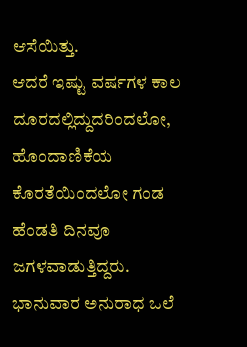ಆಸೆಯಿತ್ತು.
ಆದರೆ ಇಷ್ಟು ವರ್ಷಗಳ ಕಾಲ ದೂರದಲ್ಲಿದ್ದುದರಿಂದಲೋ, ಹೊಂದಾಣಿಕೆಯ ಕೊರತೆಯಿಂದಲೋ ಗಂಡ ಹೆಂಡತಿ ದಿನವೂ ಜಗಳವಾಡುತ್ತಿದ್ದರು. ಭಾನುವಾರ ಅನುರಾಧ ಒಲೆ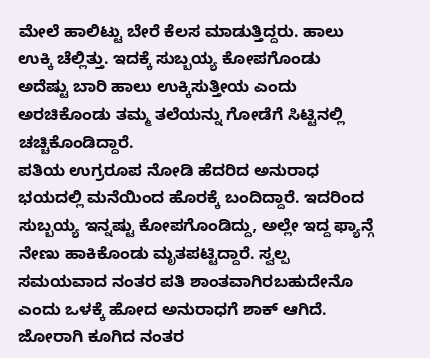ಮೇಲೆ ಹಾಲಿಟ್ಟು ಬೇರೆ ಕೆಲಸ ಮಾಡುತ್ತಿದ್ದರು. ಹಾಲು ಉಕ್ಕಿ ಚೆಲ್ಲಿತ್ತು. ಇದಕ್ಕೆ ಸುಬ್ಬಯ್ಯ ಕೋಪಗೊಂಡು ಅದೆಷ್ಟು ಬಾರಿ ಹಾಲು ಉಕ್ಕಿಸುತ್ತೀಯ ಎಂದು ಅರಚಿಕೊಂಡು ತಮ್ಮ ತಲೆಯನ್ನು ಗೋಡೆಗೆ ಸಿಟ್ಟಿನಲ್ಲಿ ಚಚ್ಚಿಕೊಂಡಿದ್ದಾರೆ.
ಪತಿಯ ಉಗ್ರರೂಪ ನೋಡಿ ಹೆದರಿದ ಅನುರಾಧ ಭಯದಲ್ಲಿ ಮನೆಯಿಂದ ಹೊರಕ್ಕೆ ಬಂದಿದ್ದಾರೆ. ಇದರಿಂದ ಸುಬ್ಬಯ್ಯ ಇನ್ನಷ್ಟು ಕೋಪಗೊಂಡಿದ್ದು, ಅಲ್ಲೇ ಇದ್ದ ಫ್ಯಾನ್ಗೆ ನೇಣು ಹಾಕಿಕೊಂಡು ಮೃತಪಟ್ಟಿದ್ದಾರೆ. ಸ್ವಲ್ಪ ಸಮಯವಾದ ನಂತರ ಪತಿ ಶಾಂತವಾಗಿರಬಹುದೇನೊ ಎಂದು ಒಳಕ್ಕೆ ಹೋದ ಅನುರಾಧಗೆ ಶಾಕ್ ಆಗಿದೆ. ಜೋರಾಗಿ ಕೂಗಿದ ನಂತರ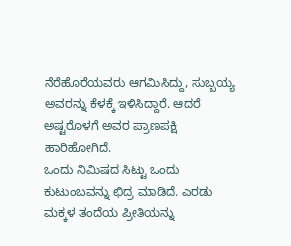ನೆರೆಹೊರೆಯವರು ಆಗಮಿಸಿದ್ದು, ಸುಬ್ಬಯ್ಯ ಅವರನ್ನು ಕೆಳಕ್ಕೆ ಇಳಿಸಿದ್ದಾರೆ. ಆದರೆ ಅಷ್ಟರೊಳಗೆ ಅವರ ಪ್ರಾಣಪಕ್ಷಿ ಹಾರಿಹೋಗಿದೆ.
ಒಂದು ನಿಮಿಷದ ಸಿಟ್ಟು ಒಂದು ಕುಟುಂಬವನ್ನು ಛಿದ್ರ ಮಾಡಿದೆ. ಎರಡು ಮಕ್ಕಳ ತಂದೆಯ ಪ್ರೀತಿಯನ್ನು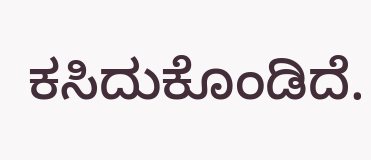ಕಸಿದುಕೊಂಡಿದೆ.